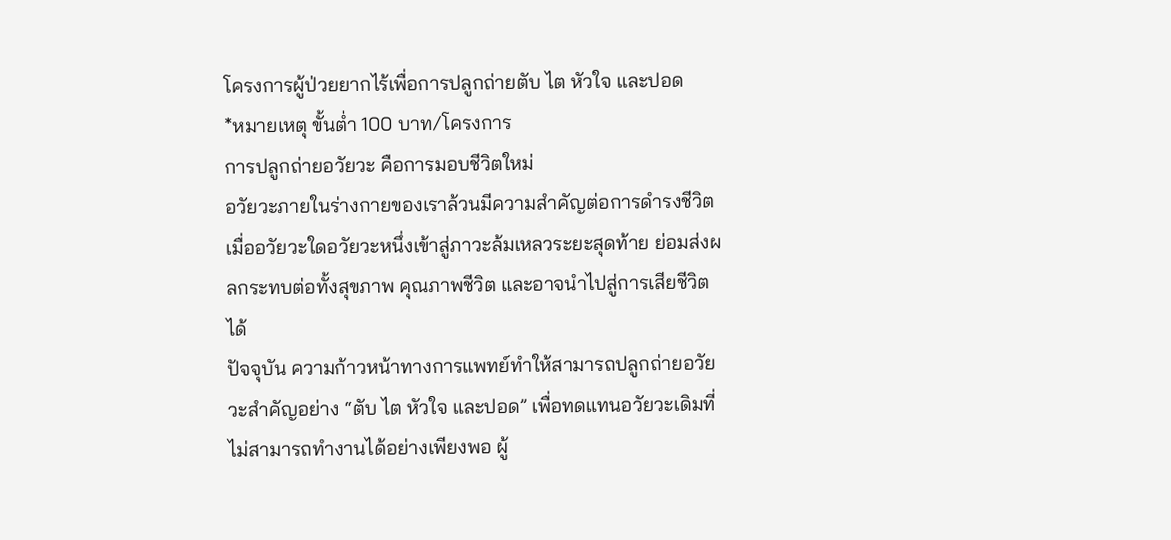โครงการผู้ป่วยยากไร้เพื่อการปลูกถ่ายตับ ไต หัวใจ และปอด
*หมายเหตุ ขั้นต่ำ 100 บาท/โครงการ
การปลูกถ่ายอวัยวะ คือการมอบชีวิตใหม่
อวัยวะภายในร่างกายของเราล้วนมีความสำคัญต่อการดำรงชีวิต เมื่ออวัยวะใดอวัยวะหนึ่งเข้าสู่ภาวะล้มเหลวระยะสุดท้าย ย่อมส่งผลกระทบต่อทั้งสุขภาพ คุณภาพชีวิต และอาจนำไปสู่การเสียชีวิตได้
ปัจจุบัน ความก้าวหน้าทางการแพทย์ทำให้สามารถปลูกถ่ายอวัยวะสำคัญอย่าง “ตับ ไต หัวใจ และปอด” เพื่อทดแทนอวัยวะเดิมที่ไม่สามารถทำงานได้อย่างเพียงพอ ผู้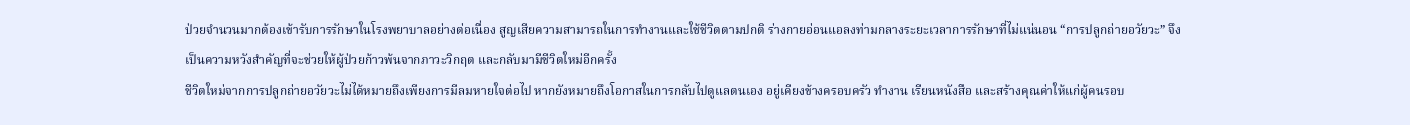ป่วยจำนวนมากต้องเข้ารับการรักษาในโรงพยาบาลอย่างต่อเนื่อง สูญเสียความสามารถในการทำงานและใช้ชีวิตตามปกติ ร่างกายอ่อนแอลงท่ามกลางระยะเวลาการรักษาที่ไม่แน่นอน “การปลูกถ่ายอวัยวะ” จึงเป็นความหวังสำคัญที่จะช่วยให้ผู้ป่วยก้าวพ้นจากภาวะวิกฤต และกลับมามีชีวิตใหม่อีกครั้ง
ชีวิตใหม่จากการปลูกถ่ายอวัยวะไม่ได้หมายถึงเพียงการมีลมหายใจต่อไป หากยังหมายถึงโอกาสในการกลับไปดูแลตนเอง อยู่เคียงข้างครอบครัว ทำงาน เรียนหนังสือ และสร้างคุณค่าให้แก่ผู้คนรอบ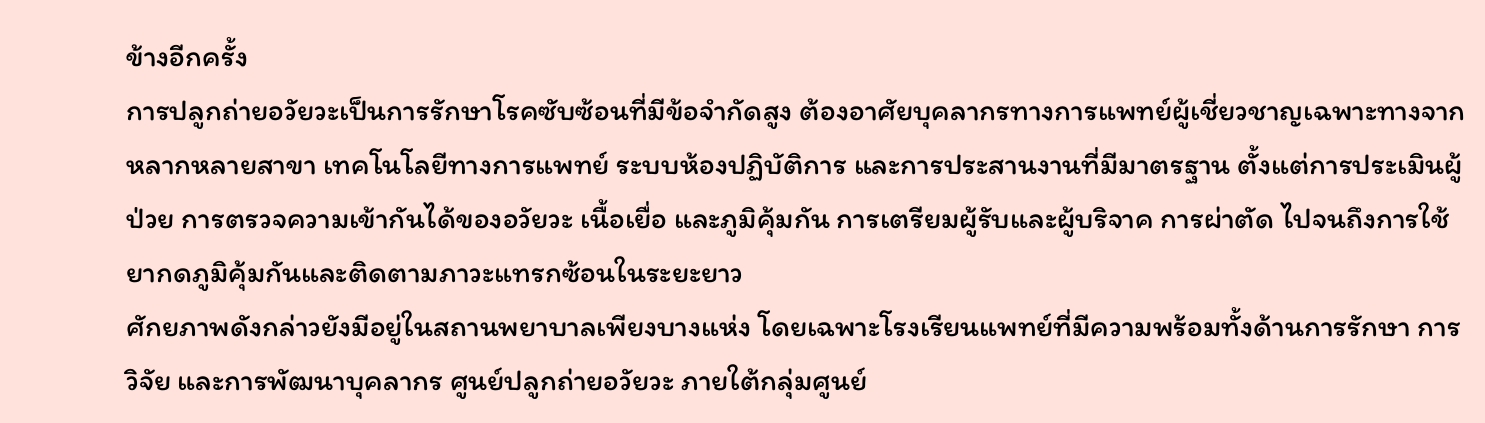ข้างอีกครั้ง
การปลูกถ่ายอวัยวะเป็นการรักษาโรคซับซ้อนที่มีข้อจำกัดสูง ต้องอาศัยบุคลากรทางการแพทย์ผู้เชี่ยวชาญเฉพาะทางจากหลากหลายสาขา เทคโนโลยีทางการแพทย์ ระบบห้องปฏิบัติการ และการประสานงานที่มีมาตรฐาน ตั้งแต่การประเมินผู้ป่วย การตรวจความเข้ากันได้ของอวัยวะ เนื้อเยื่อ และภูมิคุ้มกัน การเตรียมผู้รับและผู้บริจาค การผ่าตัด ไปจนถึงการใช้ยากดภูมิคุ้มกันและติดตามภาวะแทรกซ้อนในระยะยาว
ศักยภาพดังกล่าวยังมีอยู่ในสถานพยาบาลเพียงบางแห่ง โดยเฉพาะโรงเรียนแพทย์ที่มีความพร้อมทั้งด้านการรักษา การวิจัย และการพัฒนาบุคลากร ศูนย์ปลูกถ่ายอวัยวะ ภายใต้กลุ่มศูนย์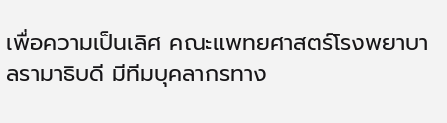เพื่อความเป็นเลิศ คณะแพทยศาสตร์โรงพยาบาลรามาธิบดี มีทีมบุคลากรทาง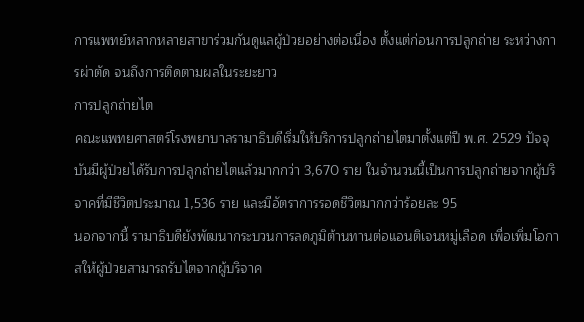การแพทย์หลากหลายสาขาร่วมกันดูแลผู้ป่วยอย่างต่อเนื่อง ตั้งแต่ก่อนการปลูกถ่าย ระหว่างการผ่าตัด จนถึงการติดตามผลในระยะยาว
การปลูกถ่ายไต
คณะแพทยศาสตร์โรงพยาบาลรามาธิบดีเริ่มให้บริการปลูกถ่ายไตมาตั้งแต่ปี พ.ศ. 2529 ปัจจุบันมีผู้ป่วยได้รับการปลูกถ่ายไตแล้วมากกว่า 3,670 ราย ในจำนวนนี้เป็นการปลูกถ่ายจากผู้บริจาคที่มีชีวิตประมาณ 1,536 ราย และมีอัตราการรอดชีวิตมากกว่าร้อยละ 95
นอกจากนี้ รามาธิบดียังพัฒนากระบวนการลดภูมิต้านทานต่อแอนติเจนหมู่เลือด เพื่อเพิ่มโอกาสให้ผู้ป่วยสามารถรับไตจากผู้บริจาค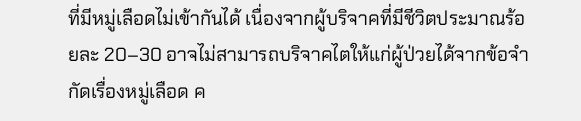ที่มีหมู่เลือดไม่เข้ากันได้ เนื่องจากผู้บริจาคที่มีชีวิตประมาณร้อยละ 20–30 อาจไม่สามารถบริจาคไตให้แก่ผู้ป่วยได้จากข้อจำกัดเรื่องหมู่เลือด ค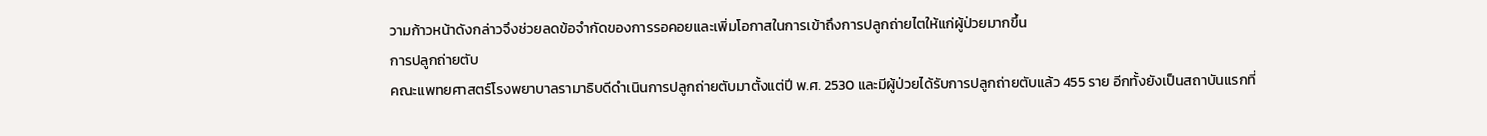วามก้าวหน้าดังกล่าวจึงช่วยลดข้อจำกัดของการรอคอยและเพิ่มโอกาสในการเข้าถึงการปลูกถ่ายไตให้แก่ผู้ป่วยมากขึ้น
การปลูกถ่ายตับ
คณะแพทยศาสตร์โรงพยาบาลรามาธิบดีดำเนินการปลูกถ่ายตับมาตั้งแต่ปี พ.ศ. 2530 และมีผู้ป่วยได้รับการปลูกถ่ายตับแล้ว 455 ราย อีกทั้งยังเป็นสถาบันแรกที่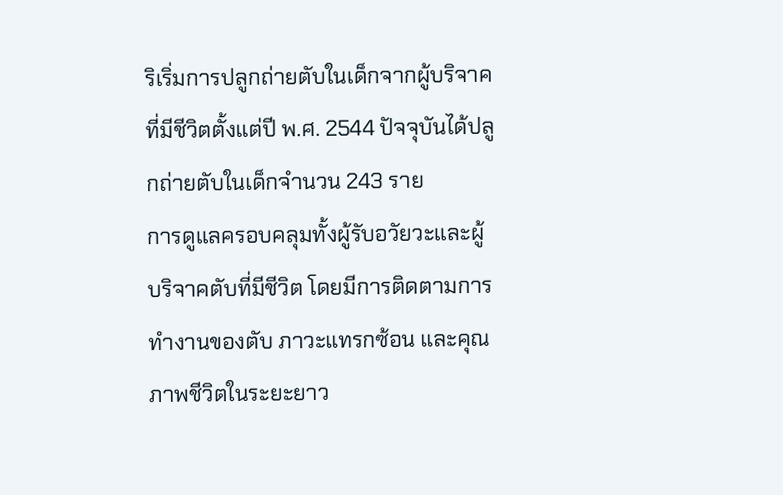ริเริ่มการปลูกถ่ายตับในเด็กจากผู้บริจาคที่มีชีวิตตั้งแต่ปี พ.ศ. 2544 ปัจจุบันได้ปลูกถ่ายตับในเด็กจำนวน 243 ราย
การดูแลครอบคลุมทั้งผู้รับอวัยวะและผู้บริจาคตับที่มีชีวิต โดยมีการติดตามการทำงานของตับ ภาวะแทรกซ้อน และคุณภาพชีวิตในระยะยาว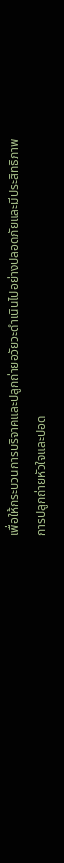เพื่อให้กระบวนการบริจาคและปลูกถ่ายอวัยวะดำเนินไปอย่างปลอดภัยและมีประสิทธิภาพ
การปลูกถ่ายหัวใจและปอด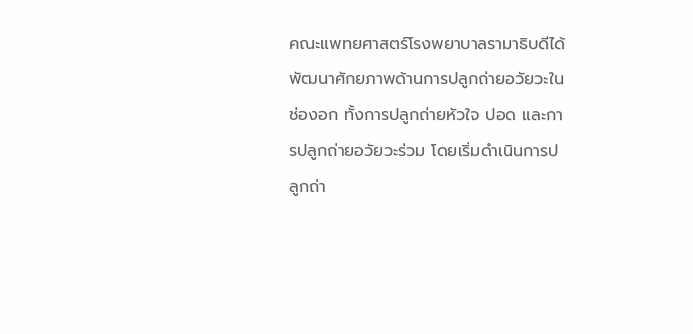คณะแพทยศาสตร์โรงพยาบาลรามาธิบดีได้พัฒนาศักยภาพด้านการปลูกถ่ายอวัยวะในช่องอก ทั้งการปลูกถ่ายหัวใจ ปอด และการปลูกถ่ายอวัยวะร่วม โดยเริ่มดำเนินการปลูกถ่า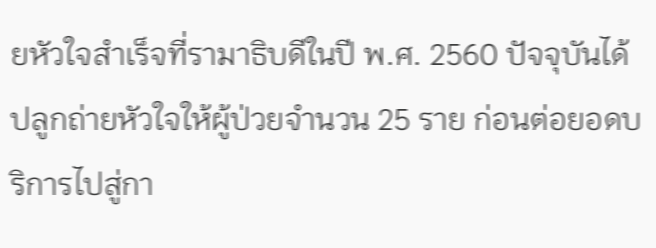ยหัวใจสำเร็จที่รามาธิบดีในปี พ.ศ. 2560 ปัจจุบันได้ปลูกถ่ายหัวใจให้ผู้ป่วยจำนวน 25 ราย ก่อนต่อยอดบริการไปสู่กา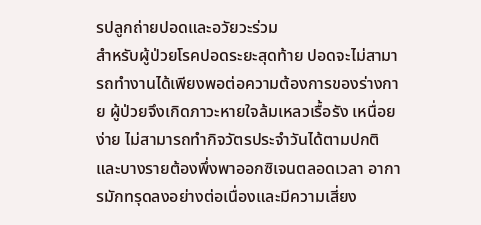รปลูกถ่ายปอดและอวัยวะร่วม
สำหรับผู้ป่วยโรคปอดระยะสุดท้าย ปอดจะไม่สามารถทำงานได้เพียงพอต่อความต้องการของร่างกาย ผู้ป่วยจึงเกิดภาวะหายใจล้มเหลวเรื้อรัง เหนื่อยง่าย ไม่สามารถทำกิจวัตรประจำวันได้ตามปกติ และบางรายต้องพึ่งพาออกซิเจนตลอดเวลา อาการมักทรุดลงอย่างต่อเนื่องและมีความเสี่ยง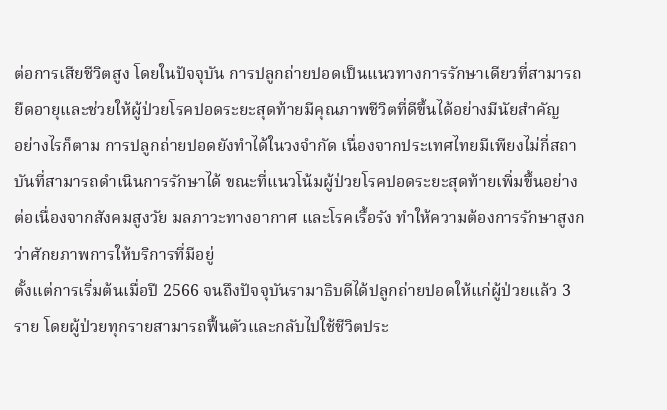ต่อการเสียชีวิตสูง โดยในปัจจุบัน การปลูกถ่ายปอดเป็นแนวทางการรักษาเดียวที่สามารถยืดอายุและช่วยให้ผู้ป่วยโรคปอดระยะสุดท้ายมีคุณภาพชีวิตที่ดีขึ้นได้อย่างมีนัยสำคัญ
อย่างไรก็ตาม การปลูกถ่ายปอดยังทำได้ในวงจำกัด เนื่องจากประเทศไทยมีเพียงไม่กี่สถาบันที่สามารถดำเนินการรักษาได้ ขณะที่แนวโน้มผู้ป่วยโรคปอดระยะสุดท้ายเพิ่มขึ้นอย่างต่อเนื่องจากสังคมสูงวัย มลภาวะทางอากาศ และโรคเรื้อรัง ทำให้ความต้องการรักษาสูงกว่าศักยภาพการให้บริการที่มีอยู่
ตั้งแต่การเริ่มต้นเมื่อปี 2566 จนถึงปัจจุบันรามาธิบดีได้ปลูกถ่ายปอดให้แก่ผู้ป่วยแล้ว 3 ราย โดยผู้ป่วยทุกรายสามารถฟื้นตัวและกลับไปใช้ชีวิตประ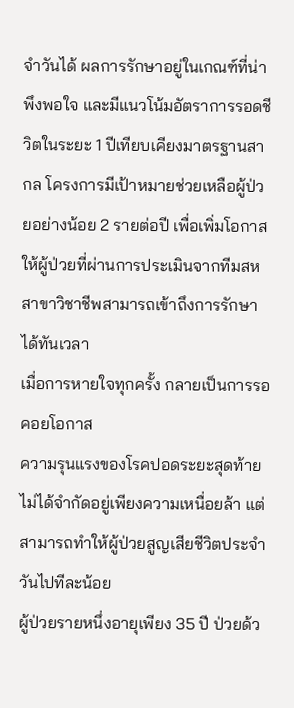จำวันได้ ผลการรักษาอยู่ในเกณฑ์ที่น่าพึงพอใจ และมีแนวโน้มอัตราการรอดชีวิตในระยะ 1 ปีเทียบเคียงมาตรฐานสากล โครงการมีเป้าหมายช่วยเหลือผู้ป่วยอย่างน้อย 2 รายต่อปี เพื่อเพิ่มโอกาสให้ผู้ป่วยที่ผ่านการประเมินจากทีมสหสาขาวิชาชีพสามารถเข้าถึงการรักษาได้ทันเวลา
เมื่อการหายใจทุกครั้ง กลายเป็นการรอคอยโอกาส
ความรุนแรงของโรคปอดระยะสุดท้ายไม่ได้จำกัดอยู่เพียงความเหนื่อยล้า แต่สามารถทำให้ผู้ป่วยสูญเสียชีวิตประจำวันไปทีละน้อย
ผู้ป่วยรายหนึ่งอายุเพียง 35 ปี ป่วยด้ว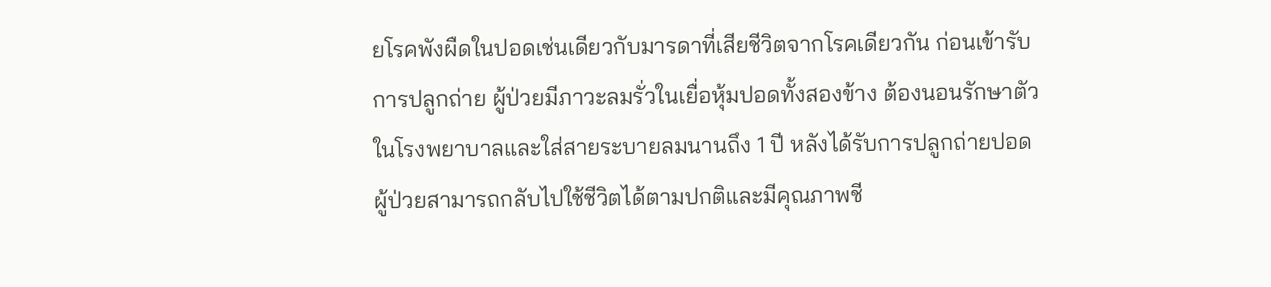ยโรคพังผืดในปอดเช่นเดียวกับมารดาที่เสียชีวิตจากโรคเดียวกัน ก่อนเข้ารับการปลูกถ่าย ผู้ป่วยมีภาวะลมรั่วในเยื่อหุ้มปอดทั้งสองข้าง ต้องนอนรักษาตัวในโรงพยาบาลและใส่สายระบายลมนานถึง 1 ปี หลังได้รับการปลูกถ่ายปอด ผู้ป่วยสามารถกลับไปใช้ชีวิตได้ตามปกติและมีคุณภาพชี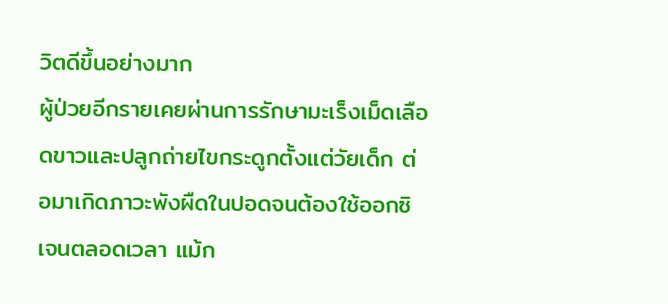วิตดีขึ้นอย่างมาก
ผู้ป่วยอีกรายเคยผ่านการรักษามะเร็งเม็ดเลือดขาวและปลูกถ่ายไขกระดูกตั้งแต่วัยเด็ก ต่อมาเกิดภาวะพังผืดในปอดจนต้องใช้ออกซิเจนตลอดเวลา แม้ก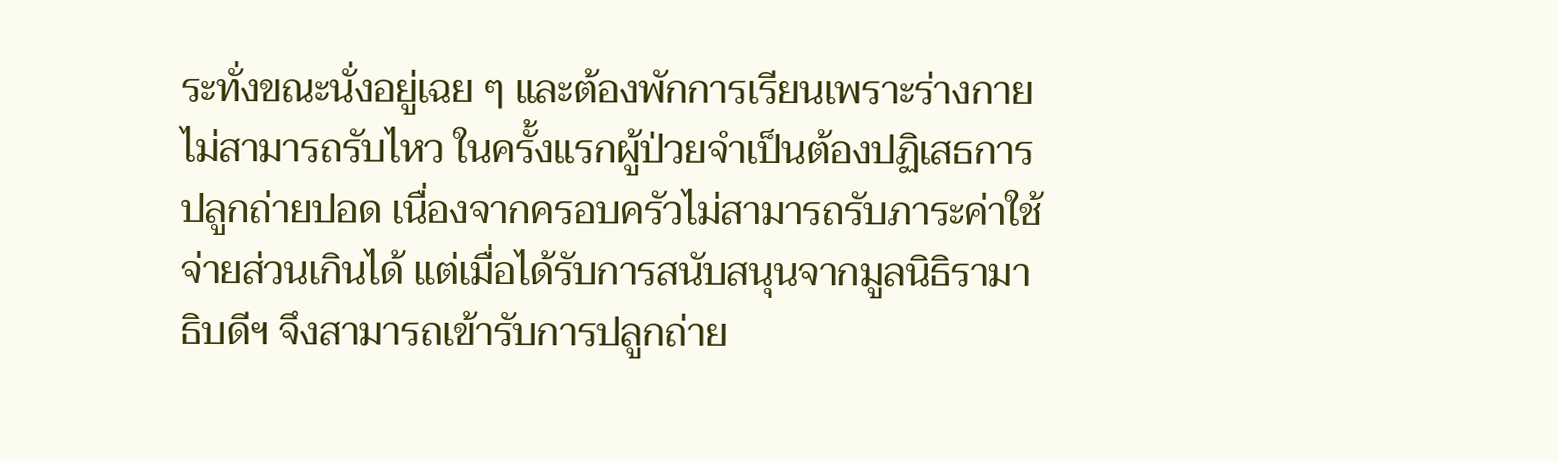ระทั่งขณะนั่งอยู่เฉย ๆ และต้องพักการเรียนเพราะร่างกายไม่สามารถรับไหว ในครั้งแรกผู้ป่วยจำเป็นต้องปฏิเสธการปลูกถ่ายปอด เนื่องจากครอบครัวไม่สามารถรับภาระค่าใช้จ่ายส่วนเกินได้ แต่เมื่อได้รับการสนับสนุนจากมูลนิธิรามาธิบดีฯ จึงสามารถเข้ารับการปลูกถ่าย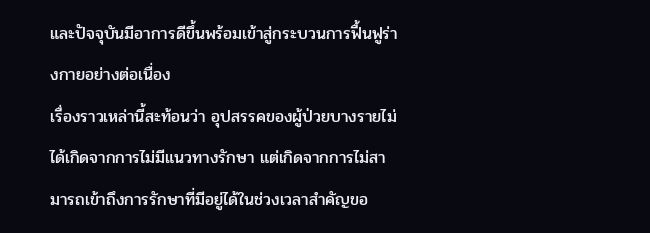และปัจจุบันมีอาการดีขึ้นพร้อมเข้าสู่กระบวนการฟื้นฟูร่างกายอย่างต่อเนื่อง
เรื่องราวเหล่านี้สะท้อนว่า อุปสรรคของผู้ป่วยบางรายไม่ได้เกิดจากการไม่มีแนวทางรักษา แต่เกิดจากการไม่สามารถเข้าถึงการรักษาที่มีอยู่ได้ในช่วงเวลาสำคัญขอ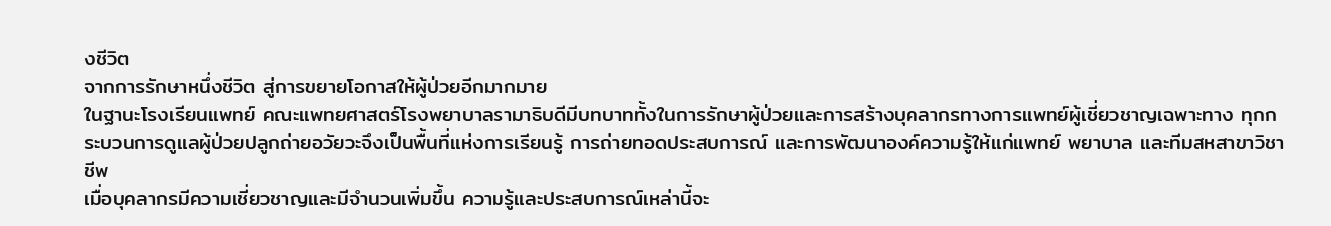งชีวิต
จากการรักษาหนึ่งชีวิต สู่การขยายโอกาสให้ผู้ป่วยอีกมากมาย
ในฐานะโรงเรียนแพทย์ คณะแพทยศาสตร์โรงพยาบาลรามาธิบดีมีบทบาททั้งในการรักษาผู้ป่วยและการสร้างบุคลากรทางการแพทย์ผู้เชี่ยวชาญเฉพาะทาง ทุกกระบวนการดูแลผู้ป่วยปลูกถ่ายอวัยวะจึงเป็นพื้นที่แห่งการเรียนรู้ การถ่ายทอดประสบการณ์ และการพัฒนาองค์ความรู้ให้แก่แพทย์ พยาบาล และทีมสหสาขาวิชาชีพ
เมื่อบุคลากรมีความเชี่ยวชาญและมีจำนวนเพิ่มขึ้น ความรู้และประสบการณ์เหล่านี้จะ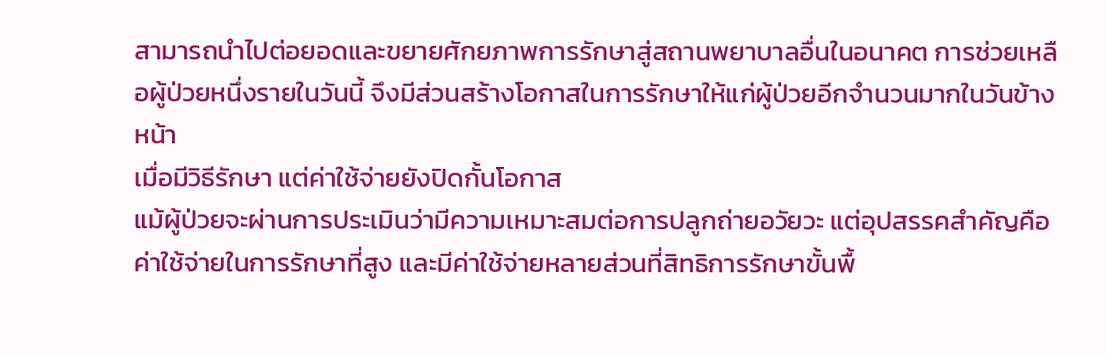สามารถนำไปต่อยอดและขยายศักยภาพการรักษาสู่สถานพยาบาลอื่นในอนาคต การช่วยเหลือผู้ป่วยหนึ่งรายในวันนี้ จึงมีส่วนสร้างโอกาสในการรักษาให้แก่ผู้ป่วยอีกจำนวนมากในวันข้างหน้า
เมื่อมีวิธีรักษา แต่ค่าใช้จ่ายยังปิดกั้นโอกาส
แม้ผู้ป่วยจะผ่านการประเมินว่ามีความเหมาะสมต่อการปลูกถ่ายอวัยวะ แต่อุปสรรคสำคัญคือค่าใช้จ่ายในการรักษาที่สูง และมีค่าใช้จ่ายหลายส่วนที่สิทธิการรักษาขั้นพื้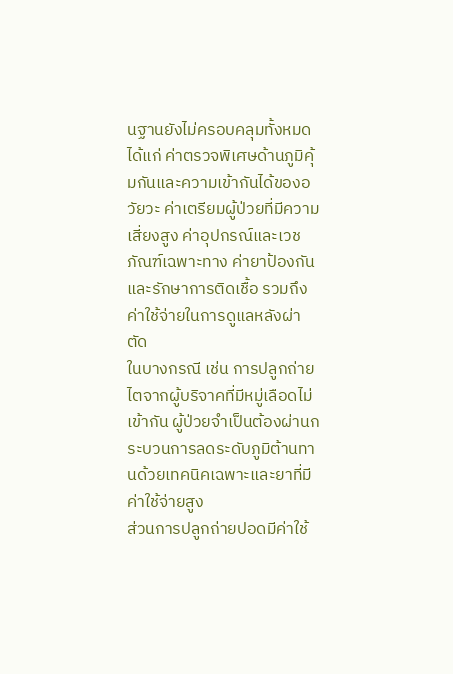นฐานยังไม่ครอบคลุมทั้งหมด ได้แก่ ค่าตรวจพิเศษด้านภูมิคุ้มกันและความเข้ากันได้ของอวัยวะ ค่าเตรียมผู้ป่วยที่มีความเสี่ยงสูง ค่าอุปกรณ์และเวชภัณฑ์เฉพาะทาง ค่ายาป้องกันและรักษาการติดเชื้อ รวมถึงค่าใช้จ่ายในการดูแลหลังผ่าตัด
ในบางกรณี เช่น การปลูกถ่ายไตจากผู้บริจาคที่มีหมู่เลือดไม่เข้ากัน ผู้ป่วยจำเป็นต้องผ่านกระบวนการลดระดับภูมิต้านทานด้วยเทคนิคเฉพาะและยาที่มีค่าใช้จ่ายสูง
ส่วนการปลูกถ่ายปอดมีค่าใช้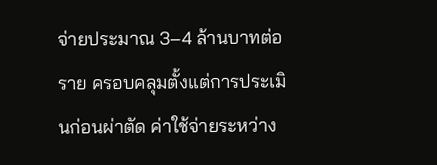จ่ายประมาณ 3–4 ล้านบาทต่อราย ครอบคลุมตั้งแต่การประเมินก่อนผ่าตัด ค่าใช้จ่ายระหว่าง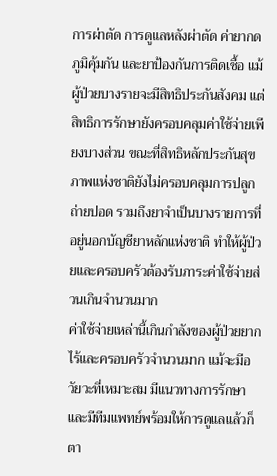การผ่าตัด การดูแลหลังผ่าตัด ค่ายากดภูมิคุ้มกัน และยาป้องกันการติดเชื้อ แม้ผู้ป่วยบางรายจะมีสิทธิประกันสังคม แต่สิทธิการรักษายังครอบคลุมค่าใช้จ่ายเพียงบางส่วน ขณะที่สิทธิหลักประกันสุขภาพแห่งชาติยังไม่ครอบคลุมการปลูกถ่ายปอด รวมถึงยาจำเป็นบางรายการที่อยู่นอกบัญชียาหลักแห่งชาติ ทำให้ผู้ป่วยและครอบครัวต้องรับภาระค่าใช้จ่ายส่วนเกินจำนวนมาก
ค่าใช้จ่ายเหล่านี้เกินกำลังของผู้ป่วยยากไร้และครอบครัวจำนวนมาก แม้จะมีอวัยวะที่เหมาะสม มีแนวทางการรักษา และมีทีมแพทย์พร้อมให้การดูแลแล้วก็ตา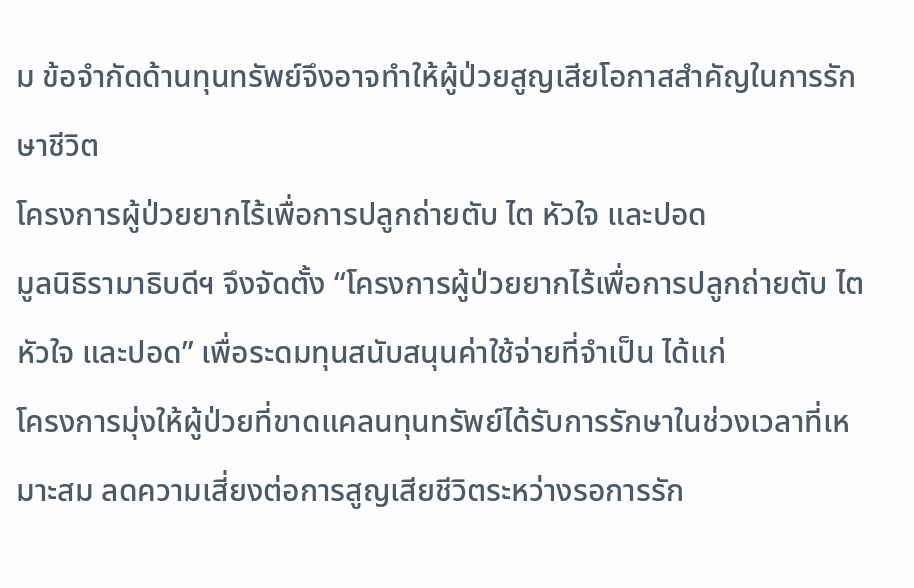ม ข้อจำกัดด้านทุนทรัพย์จึงอาจทำให้ผู้ป่วยสูญเสียโอกาสสำคัญในการรักษาชีวิต
โครงการผู้ป่วยยากไร้เพื่อการปลูกถ่ายตับ ไต หัวใจ และปอด
มูลนิธิรามาธิบดีฯ จึงจัดตั้ง “โครงการผู้ป่วยยากไร้เพื่อการปลูกถ่ายตับ ไต หัวใจ และปอด” เพื่อระดมทุนสนับสนุนค่าใช้จ่ายที่จำเป็น ได้แก่
โครงการมุ่งให้ผู้ป่วยที่ขาดแคลนทุนทรัพย์ได้รับการรักษาในช่วงเวลาที่เหมาะสม ลดความเสี่ยงต่อการสูญเสียชีวิตระหว่างรอการรัก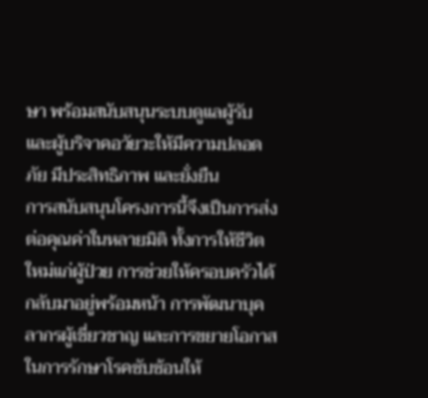ษา พร้อมสนับสนุนระบบดูแลผู้รับและผู้บริจาคอวัยวะให้มีความปลอดภัย มีประสิทธิภาพ และยั่งยืน
การสนับสนุนโครงการนี้จึงเป็นการส่งต่อคุณค่าในหลายมิติ ทั้งการให้ชีวิตใหม่แก่ผู้ป่วย การช่วยให้ครอบครัวได้กลับมาอยู่พร้อมหน้า การพัฒนาบุคลากรผู้เชี่ยวชาญ และการขยายโอกาสในการรักษาโรคซับซ้อนให้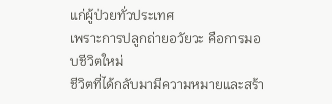แก่ผู้ป่วยทั่วประเทศ
เพราะการปลูกถ่ายอวัยวะ คือการมอบชีวิตใหม่
ชีวิตที่ได้กลับมามีความหมายและสร้า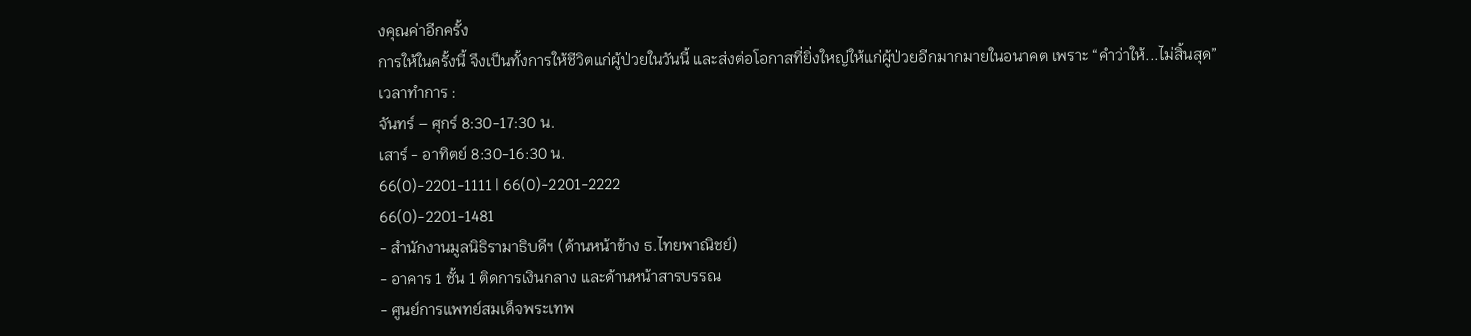งคุณค่าอีกครั้ง
การให้ในครั้งนี้ จึงเป็นทั้งการให้ชีวิตแก่ผู้ป่วยในวันนี้ และส่งต่อโอกาสที่ยิ่งใหญ่ให้แก่ผู้ป่วยอีกมากมายในอนาคต เพราะ “คำว่าให้...ไม่สิ้นสุด”
เวลาทำการ :
จันทร์ – ศุกร์ 8:30-17:30 น.
เสาร์ - อาทิตย์ 8:30-16:30 น.
66(0)-2201-1111 | 66(0)-2201-2222
66(0)-2201-1481
- สำนักงานมูลนิธิรามาธิบดีฯ (ด้านหน้าข้าง ธ.ไทยพาณิชย์)
- อาคาร 1 ชั้น 1 ติดการเงินกลาง และด้านหน้าสารบรรณ
- ศูนย์การแพทย์สมเด็จพระเทพ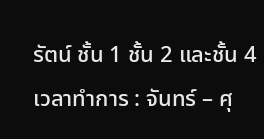รัตน์ ชั้น 1 ชั้น 2 และชั้น 4
เวลาทำการ : จันทร์ – ศุ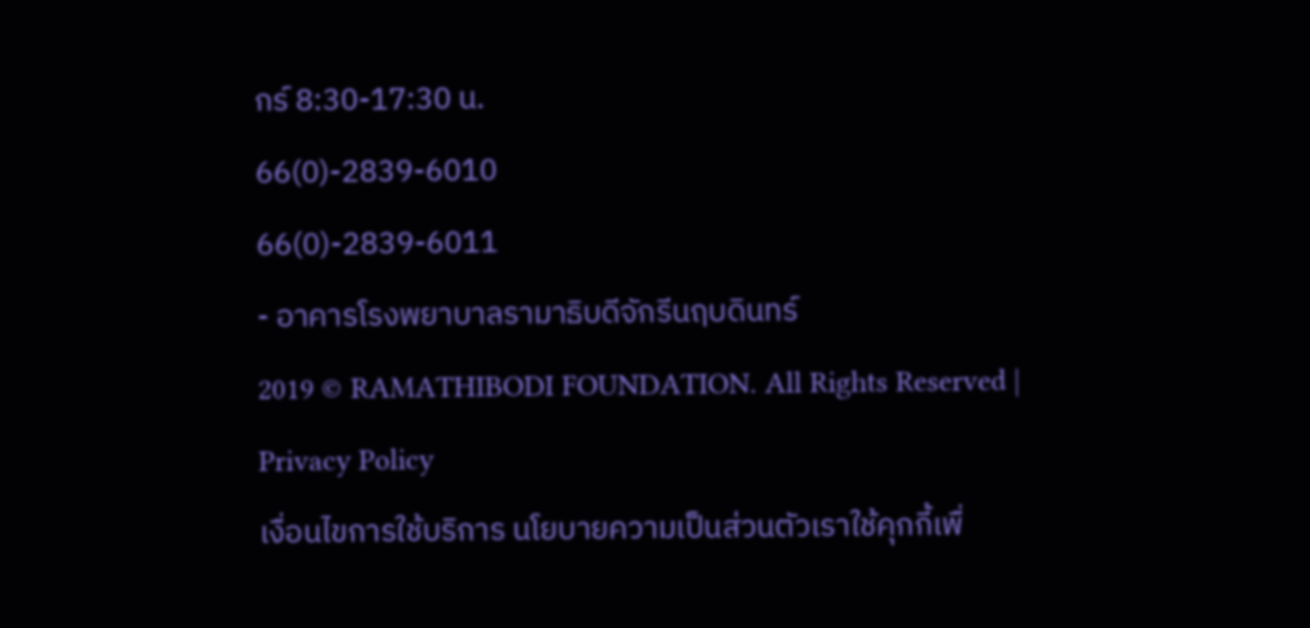กร์ 8:30-17:30 น.
66(0)-2839-6010
66(0)-2839-6011
- อาคารโรงพยาบาลรามาธิบดีจักรีนฤบดินทร์
2019 © RAMATHIBODI FOUNDATION. All Rights Reserved | Privacy Policy
เงื่อนไขการใช้บริการ นโยบายความเป็นส่วนตัวเราใช้คุกกี้เพื่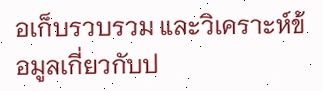อเก็บรวบรวม และวิเคราะห์ข้อมูลเกี่ยวกับป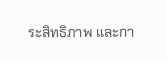ระสิทธิภาพ และกา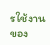รใช้งานของ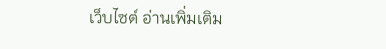เว็บไซต์ อ่านเพิ่มเติม